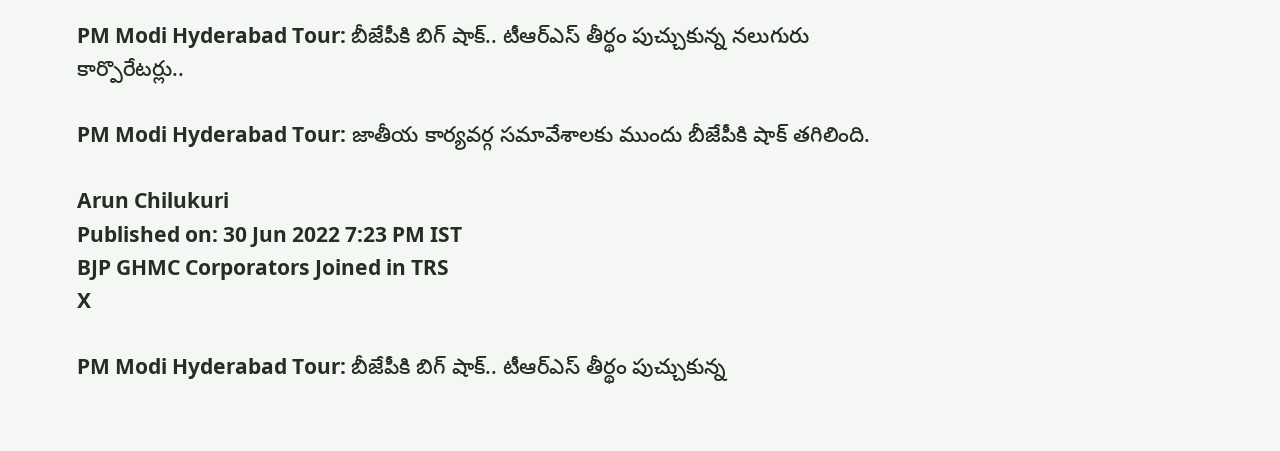PM Modi Hyderabad Tour: బీజేపీకి బిగ్ షాక్.. టీఆర్ఎస్‌ తీర్థం పుచ్చుకున్న నలుగురు కార్పొరేటర్లు..

PM Modi Hyderabad Tour: జాతీయ కార్యవర్గ సమావేశాలకు ముందు బీజేపీకి షాక్‌ తగిలింది.

Arun Chilukuri
Published on: 30 Jun 2022 7:23 PM IST
BJP GHMC Corporators Joined in TRS
X

PM Modi Hyderabad Tour: బీజేపీకి బిగ్ షాక్.. టీఆర్ఎస్‌ తీర్థం పుచ్చుకున్న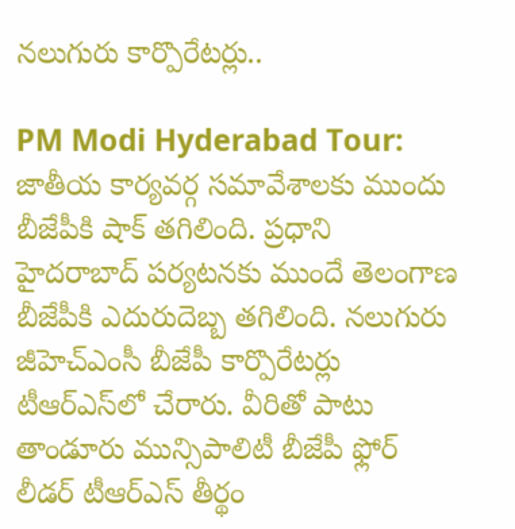నలుగురు కార్పొరేటర్లు..

PM Modi Hyderabad Tour: జాతీయ కార్యవర్గ సమావేశాలకు ముందు బీజేపీకి షాక్‌ తగిలింది. ప్రధాని హైదరాబాద్‌ పర్యటనకు ముందే తెలంగాణ బీజేపీకి ఎదురుదెబ్బ తగిలింది. నలుగురు జీహెచ్‌ఎంసీ బీజేపీ కార్పొరేటర్లు టీఆర్ఎస్‌లో చేరారు. వీరితో పాటు తాండూరు మున్సిపాలిటీ బీజేపీ ఫ్లోర్‌ లీడర్‌ టీఆర్‌ఎస్‌ తీర్థం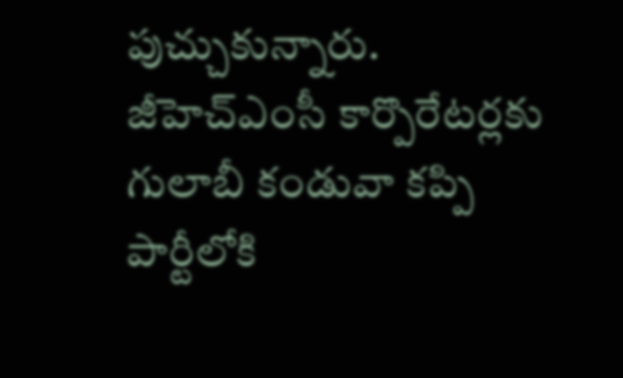పుచ్చుకున్నారు. జీహెచ్‌ఎంసీ కార్పొరేటర్లకు గులాబీ కండువా కప్పి పార్టీలోకి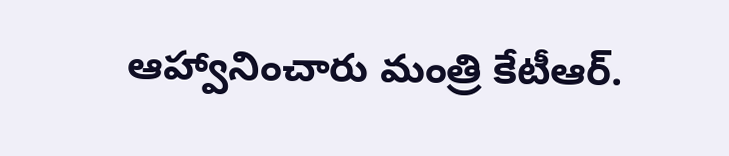ఆహ్వానించారు మంత్రి కేటీఆర్‌.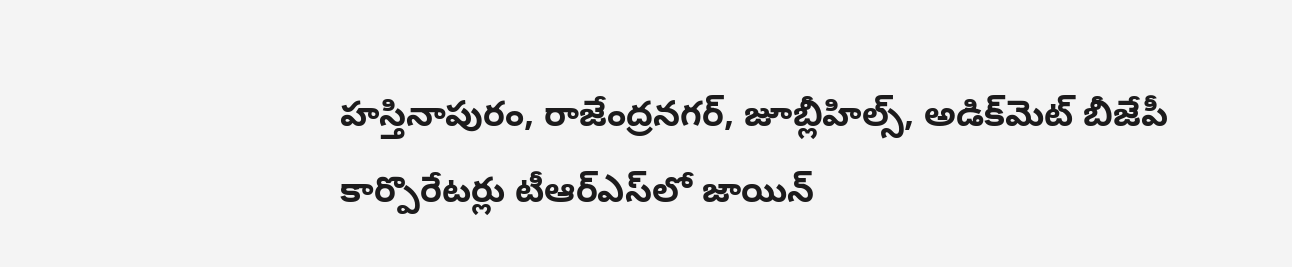హస్తినాపురం, రాజేంద్రనగర్‌, జూబ్లీహిల్స్‌, అడిక్‌మెట్‌ బీజేపీ కార్పొరేటర్లు టీఆర్‌ఎస్‌లో జాయిన్‌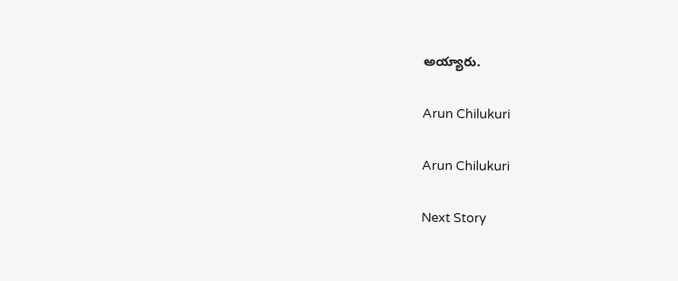అయ్యారు.

Arun Chilukuri

Arun Chilukuri

Next Story